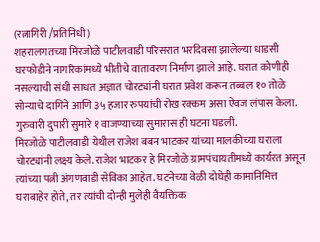(रत्नागिरी /प्रतिनिधी)
शहरालगतच्या मिरजोळे पाटीलवाडी परिसरात भरदिवसा झालेल्या धाडसी घरफोडीने नागरिकांमध्ये भीतीचे वातावरण निर्माण झाले आहे. घरात कोणीही नसल्याची संधी साधत अज्ञात चोरट्यांनी घरात प्रवेश करून तब्बल १० तोळे सोन्याचे दागिने आणि ३५ हजार रुपयांची रोख रक्कम असा ऐवज लंपास केला. गुरुवारी दुपारी सुमारे १ वाजण्याच्या सुमारास ही घटना घडली.
मिरजोळे पाटीलवाडी येथील राजेश बबन भाटकर यांच्या मालकीच्या घराला चोरट्यांनी लक्ष्य केले. राजेश भाटकर हे मिरजोळे ग्रामपंचायतीमध्ये कार्यरत असून त्यांच्या पत्नी अंगणवाडी सेविका आहेत. घटनेच्या वेळी दोघेही कामानिमित्त घराबाहेर होते, तर त्यांची दोन्ही मुलेही वैयक्तिक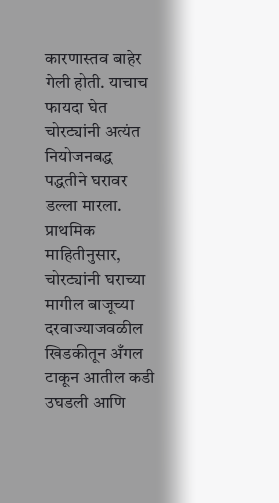कारणास्तव बाहेर गेली होती. याचाच फायदा घेत चोरट्यांनी अत्यंत नियोजनबद्ध पद्धतीने घरावर डल्ला मारला.
प्राथमिक माहितीनुसार, चोरट्यांनी घराच्या मागील बाजूच्या दरवाज्याजवळील खिडकीतून अँगल टाकून आतील कडी उघडली आणि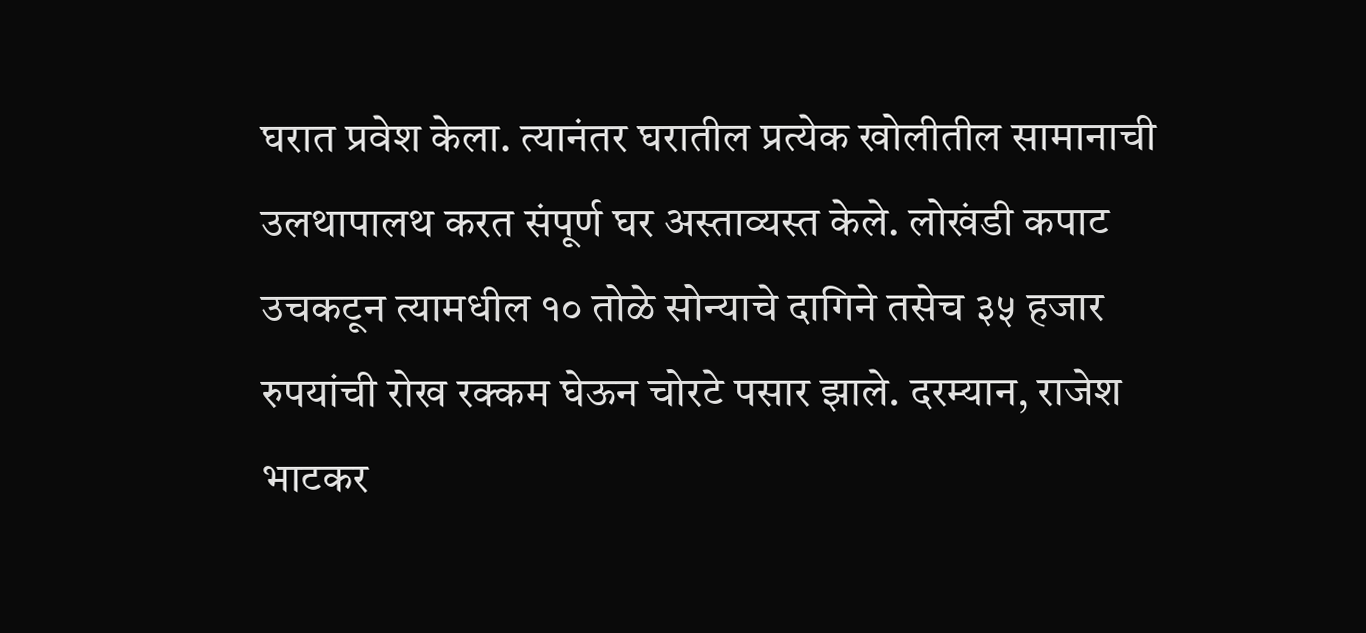घरात प्रवेश केला. त्यानंतर घरातील प्रत्येक खोलीतील सामानाची उलथापालथ करत संपूर्ण घर अस्ताव्यस्त केले. लोखंडी कपाट उचकटून त्यामधील १० तोळे सोन्याचे दागिने तसेच ३५ हजार रुपयांची रोख रक्कम घेऊन चोरटे पसार झाले. दरम्यान, राजेश भाटकर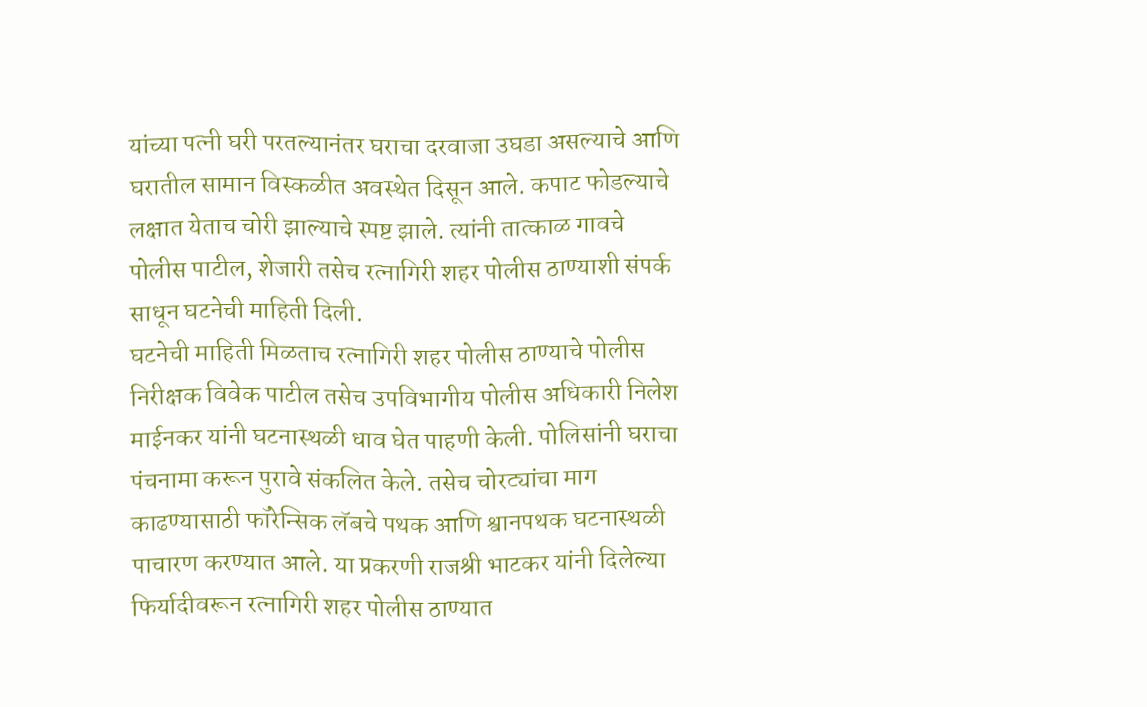यांच्या पत्नी घरी परतल्यानंतर घराचा दरवाजा उघडा असल्याचे आणि घरातील सामान विस्कळीत अवस्थेत दिसून आले. कपाट फोडल्याचे लक्षात येताच चोरी झाल्याचे स्पष्ट झाले. त्यांनी तात्काळ गावचे पोलीस पाटील, शेजारी तसेच रत्नागिरी शहर पोलीस ठाण्याशी संपर्क साधून घटनेची माहिती दिली.
घटनेची माहिती मिळताच रत्नागिरी शहर पोलीस ठाण्याचे पोलीस निरीक्षक विवेक पाटील तसेच उपविभागीय पोलीस अधिकारी निलेश माईनकर यांनी घटनास्थळी धाव घेत पाहणी केली. पोलिसांनी घराचा पंचनामा करून पुरावे संकलित केले. तसेच चोरट्यांचा माग काढण्यासाठी फॉरेन्सिक लॅबचे पथक आणि श्वानपथक घटनास्थळी पाचारण करण्यात आले. या प्रकरणी राजश्री भाटकर यांनी दिलेल्या फिर्यादीवरून रत्नागिरी शहर पोलीस ठाण्यात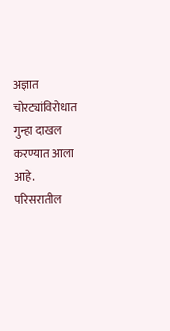अज्ञात चोरट्यांविरोधात गुन्हा दाखल करण्यात आला आहे. परिसरातील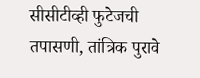सीसीटीव्ही फुटेजची तपासणी, तांत्रिक पुरावे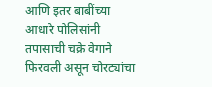आणि इतर बाबींच्या आधारे पोलिसांनी तपासाची चक्रे वेगाने फिरवली असून चोरट्यांचा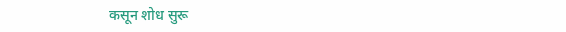कसून शोध सुरू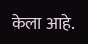केला आहे.